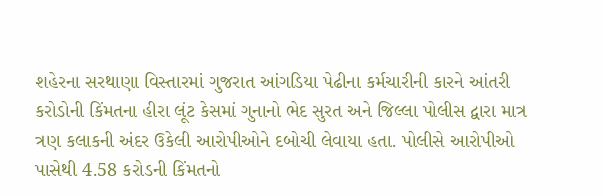શહેરના સરથાણા વિસ્તારમાં ગુજરાત આંગડિયા પેઢીના કર્મચારીની કારને આંતરી કરોડોની કિંમતના હીરા લૂંટ કેસમાં ગુનાનો ભેદ સુરત અને જિલ્લા પોલીસ દ્વારા માત્ર ત્રણ કલાકની અંદર ઉકેલી આરોપીઓને દબોચી લેવાયા હતા. પોલીસે આરોપીઓ પાસેથી 4.58 કરોડની કિંમતનો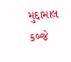મુદ્દામાલ કબ્જે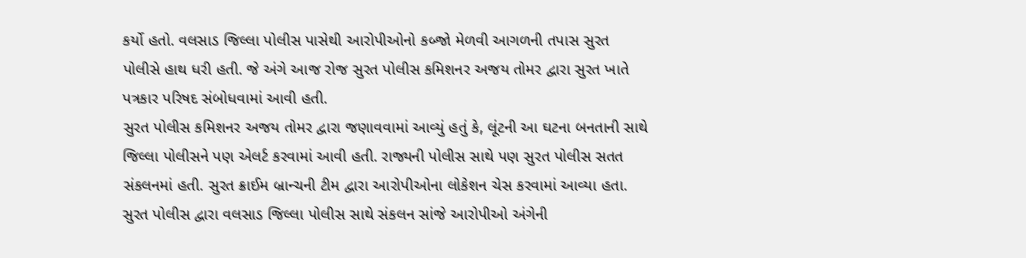કર્યો હતો. વલસાડ જિલ્લા પોલીસ પાસેથી આરોપીઓનો કબ્જો મેળવી આગળની તપાસ સુરત પોલીસે હાથ ધરી હતી. જે અંગે આજ રોજ સુરત પોલીસ કમિશનર અજય તોમર દ્વારા સુરત ખાતે પત્રકાર પરિષદ સંબોધવામાં આવી હતી.
સુરત પોલીસ કમિશનર અજય તોમર દ્વારા જણાવવામાં આવ્યું હતું કે, લૂંટની આ ઘટના બનતાની સાથે જિલ્લા પોલીસને પણ એલર્ટ કરવામાં આવી હતી. રાજ્યની પોલીસ સાથે પણ સુરત પોલીસ સતત સંકલનમાં હતી. સુરત ક્રાઈમ બ્રાન્ચની ટીમ દ્વારા આરોપીઓના લોકેશન ચેસ કરવામાં આવ્યા હતા. સુરત પોલીસ દ્વારા વલસાડ જિલ્લા પોલીસ સાથે સંકલન સાંજે આરોપીઓ અંગેની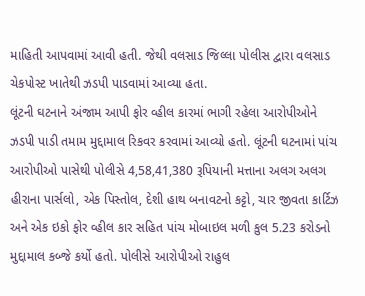માહિતી આપવામાં આવી હતી. જેથી વલસાડ જિલ્લા પોલીસ દ્વારા વલસાડ ચેકપોસ્ટ ખાતેથી ઝડપી પાડવામાં આવ્યા હતા.
લૂંટની ઘટનાને અંજામ આપી ફોર વ્હીલ કારમાં ભાગી રહેલા આરોપીઓને ઝડપી પાડી તમામ મુદ્દામાલ રિકવર કરવામાં આવ્યો હતો. લૂંટની ઘટનામાં પાંચ આરોપીઓ પાસેથી પોલીસે 4,58,41,380 રૂપિયાની મત્તાના અલગ અલગ હીરાના પાર્સલો, એક પિસ્તોલ, દેશી હાથ બનાવટનો કટ્ટો, ચાર જીવતા કાર્ટિઝ અને એક ઇકો ફોર વ્હીલ કાર સહિત પાંચ મોબાઇલ મળી કુલ 5.23 કરોડનો મુદ્દામાલ કબ્જે કર્યો હતો. પોલીસે આરોપીઓ રાહુલ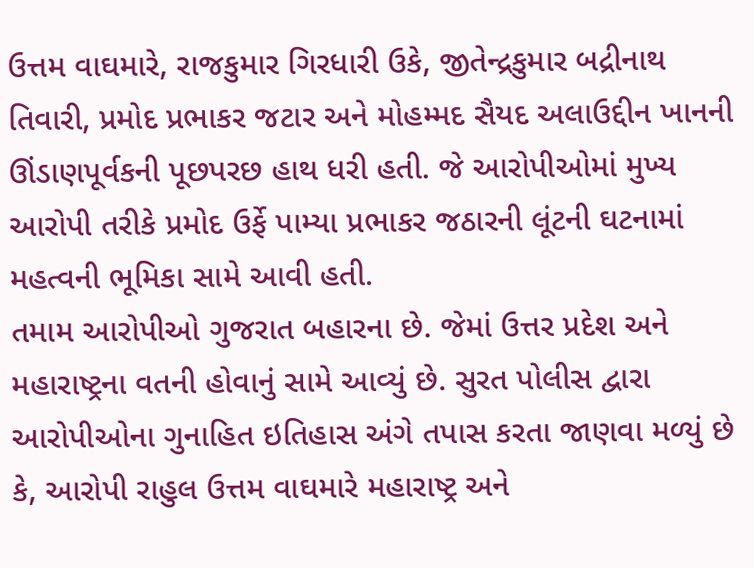ઉત્તમ વાઘમારે, રાજકુમાર ગિરધારી ઉકે, જીતેન્દ્રકુમાર બદ્રીનાથ તિવારી, પ્રમોદ પ્રભાકર જટાર અને મોહમ્મદ સૈયદ અલાઉદ્દીન ખાનની ઊંડાણપૂર્વકની પૂછપરછ હાથ ધરી હતી. જે આરોપીઓમાં મુખ્ય આરોપી તરીકે પ્રમોદ ઉર્ફે પામ્યા પ્રભાકર જઠારની લૂંટની ઘટનામાં મહત્વની ભૂમિકા સામે આવી હતી.
તમામ આરોપીઓ ગુજરાત બહારના છે. જેમાં ઉત્તર પ્રદેશ અને મહારાષ્ટ્રના વતની હોવાનું સામે આવ્યું છે. સુરત પોલીસ દ્વારા આરોપીઓના ગુનાહિત ઇતિહાસ અંગે તપાસ કરતા જાણવા મળ્યું છે કે, આરોપી રાહુલ ઉત્તમ વાઘમારે મહારાષ્ટ્ર અને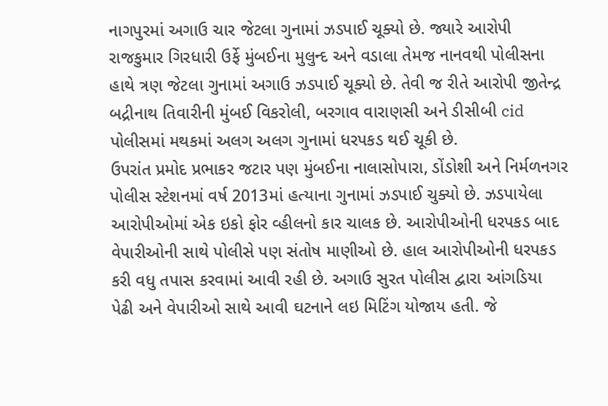નાગપુરમાં અગાઉ ચાર જેટલા ગુનામાં ઝડપાઈ ચૂક્યો છે. જ્યારે આરોપી રાજકુમાર ગિરધારી ઉર્ફે મુંબઈના મુલુન્દ અને વડાલા તેમજ નાનવથી પોલીસના હાથે ત્રણ જેટલા ગુનામાં અગાઉ ઝડપાઈ ચૂક્યો છે. તેવી જ રીતે આરોપી જીતેન્દ્ર બદ્રીનાથ તિવારીની મુંબઈ વિકરોલી, બરગાવ વારાણસી અને ડીસીબી cid પોલીસમાં મથકમાં અલગ અલગ ગુનામાં ધરપકડ થઈ ચૂકી છે.
ઉપરાંત પ્રમોદ પ્રભાકર જટાર પણ મુંબઈના નાલાસોપારા, ડોંડોશી અને નિર્મળનગર પોલીસ સ્ટેશનમાં વર્ષ 2013માં હત્યાના ગુનામાં ઝડપાઈ ચુક્યો છે. ઝડપાયેલા આરોપીઓમાં એક ઇકો ફોર વ્હીલનો કાર ચાલક છે. આરોપીઓની ધરપકડ બાદ વેપારીઓની સાથે પોલીસે પણ સંતોષ માણીઓ છે. હાલ આરોપીઓની ધરપકડ કરી વધુ તપાસ કરવામાં આવી રહી છે. અગાઉ સુરત પોલીસ દ્વારા આંગડિયા પેઢી અને વેપારીઓ સાથે આવી ઘટનાને લઇ મિટિંગ યોજાય હતી. જે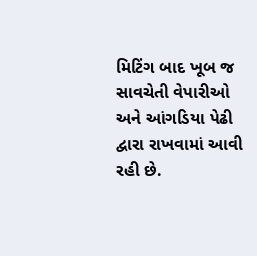મિટિંગ બાદ ખૂબ જ સાવચેતી વેપારીઓ અને આંગડિયા પેઢી દ્વારા રાખવામાં આવી રહી છે.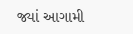જ્યાં આગામી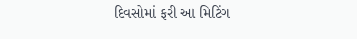દિવસોમાં ફરી આ મિટિંગ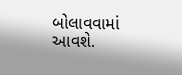બોલાવવામાં આવશે.